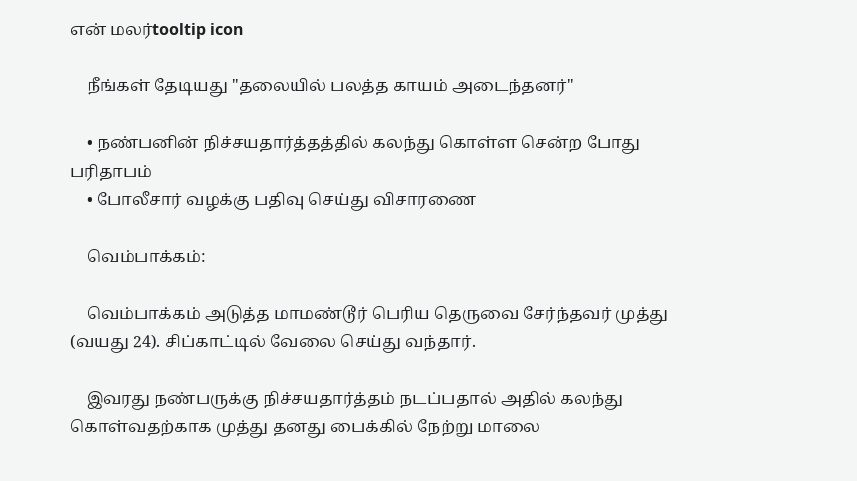என் மலர்tooltip icon

    நீங்கள் தேடியது "தலையில் பலத்த காயம் அடைந்தனர்"

    • நண்பனின் நிச்சயதார்த்தத்தில் கலந்து கொள்ள சென்ற போது பரிதாபம்
    • போலீசார் வழக்கு பதிவு செய்து விசாரணை

    வெம்பாக்கம்:

    வெம்பாக்கம் அடுத்த மாமண்டூர் பெரிய தெருவை சேர்ந்தவர் முத்து (வயது 24). சிப்காட்டில் வேலை செய்து வந்தார்.

    இவரது நண்பருக்கு நிச்சயதார்த்தம் நடப்பதால் அதில் கலந்து கொள்வதற்காக முத்து தனது பைக்கில் நேற்று மாலை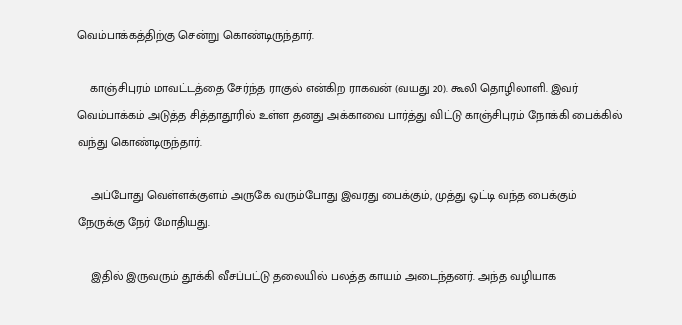வெம்பாக்கத்திற்கு சென்று கொண்டிருந்தார்.

    காஞ்சிபுரம் மாவட்டத்தை சேர்ந்த ராகுல் என்கிற ராகவன் (வயது 20). கூலி தொழிலாளி. இவர் வெம்பாக்கம் அடுத்த சித்தாதூரில் உள்ள தனது அக்காவை பார்த்து விட்டு காஞ்சிபுரம் நோக்கி பைக்கில் வந்து கொண்டிருந்தார்.

    அப்போது வெள்ளக்குளம் அருகே வரும்போது இவரது பைக்கும், முத்து ஒட்டி வந்த பைக்கும் நேருக்கு நேர் மோதியது.

    இதில் இருவரும் தூக்கி வீசப்பட்டு தலையில் பலத்த காயம் அடைந்தனர். அந்த வழியாக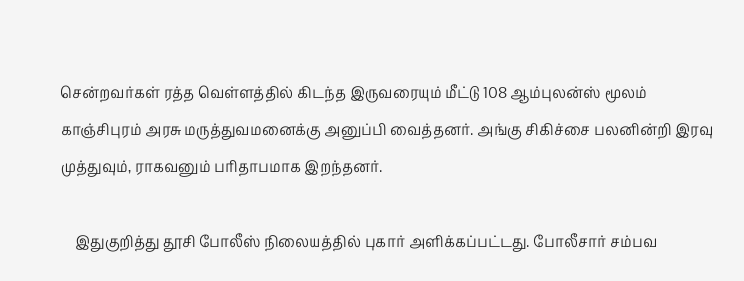சென்றவர்கள் ரத்த வெள்ளத்தில் கிடந்த இருவரையும் மீட்டு 108 ஆம்புலன்ஸ் மூலம் காஞ்சிபுரம் அரசு மருத்துவமனைக்கு அனுப்பி வைத்தனர். அங்கு சிகிச்சை பலனின்றி இரவு முத்துவும், ராகவனும் பரிதாபமாக இறந்தனர்.

    இதுகுறித்து தூசி போலீஸ் நிலையத்தில் புகார் அளிக்கப்பட்டது. போலீசார் சம்பவ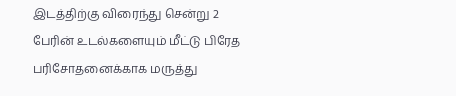இடத்திற்கு விரைந்து சென்று 2 பேரின் உடல்களையும் மீட்டு பிரேத பரிசோதனைக்காக மருத்து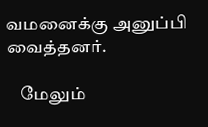வமனைக்கு அனுப்பி வைத்தனர்.

    மேலும்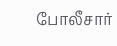போலீசார்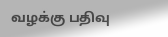வழக்கு பதிவு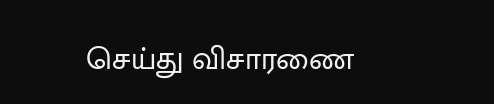செய்து விசாரணை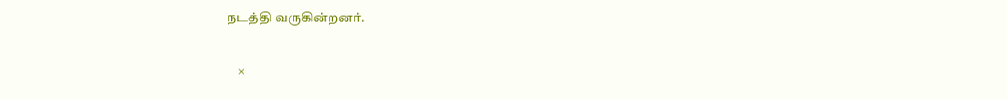நடத்தி வருகின்றனர்.

    ×